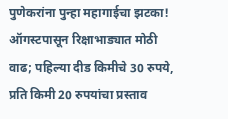पुणेकरांना पुन्हा महागाईचा झटका! ऑगस्टपासून रिक्षाभाड्यात मोठी वाढ; पहिल्या दीड किमीचे 30 रुपये, प्रति किमी 20 रुपयांचा प्रस्ताव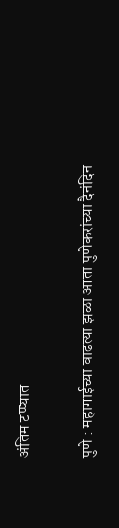अंतिम टप्प्यात

पुणे : महागाईच्या वाढत्या झळा आता पुणेकरांच्या दैनंदिन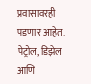प्रवासावरही पडणार आहेत. पेट्रोल, डिझेल आणि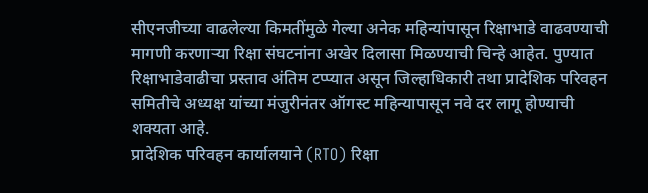सीएनजीच्या वाढलेल्या किमतींमुळे गेल्या अनेक महिन्यांपासून रिक्षाभाडे वाढवण्याची मागणी करणाऱ्या रिक्षा संघटनांना अखेर दिलासा मिळण्याची चिन्हे आहेत. पुण्यात रिक्षाभाडेवाढीचा प्रस्ताव अंतिम टप्प्यात असून जिल्हाधिकारी तथा प्रादेशिक परिवहन समितीचे अध्यक्ष यांच्या मंजुरीनंतर ऑगस्ट महिन्यापासून नवे दर लागू होण्याची शक्यता आहे.
प्रादेशिक परिवहन कार्यालयाने (RTO) रिक्षा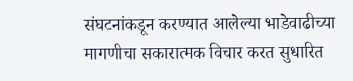संघटनांकडून करण्यात आलेल्या भाडेवाढीच्या मागणीचा सकारात्मक विचार करत सुधारित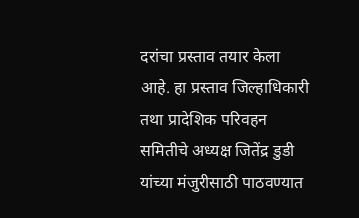दरांचा प्रस्ताव तयार केला आहे. हा प्रस्ताव जिल्हाधिकारी तथा प्रादेशिक परिवहन समितीचे अध्यक्ष जितेंद्र डुडी यांच्या मंजुरीसाठी पाठवण्यात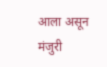आला असून मंजुरी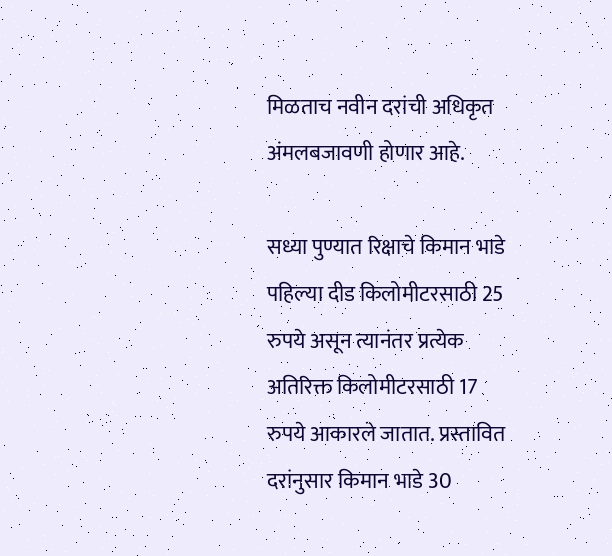मिळताच नवीन दरांची अधिकृत अंमलबजावणी होणार आहे.

सध्या पुण्यात रिक्षाचे किमान भाडे पहिल्या दीड किलोमीटरसाठी 25 रुपये असून त्यानंतर प्रत्येक अतिरिक्त किलोमीटरसाठी 17 रुपये आकारले जातात. प्रस्तावित दरांनुसार किमान भाडे 30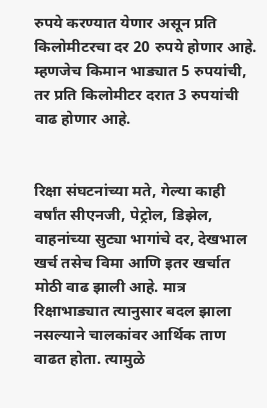रुपये करण्यात येणार असून प्रति किलोमीटरचा दर 20 रुपये होणार आहे. म्हणजेच किमान भाड्यात 5 रुपयांची, तर प्रति किलोमीटर दरात 3 रुपयांची वाढ होणार आहे.


रिक्षा संघटनांच्या मते, गेल्या काही वर्षांत सीएनजी, पेट्रोल, डिझेल, वाहनांच्या सुट्या भागांचे दर, देखभाल खर्च तसेच विमा आणि इतर खर्चात मोठी वाढ झाली आहे. मात्र रिक्षाभाड्यात त्यानुसार बदल झाला नसल्याने चालकांवर आर्थिक ताण वाढत होता. त्यामुळे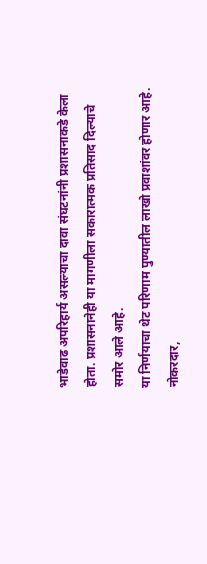भाडेवाढ अपरिहार्य असल्याचा दावा संघटनांनी प्रशासनाकडे केला होता. प्रशासनानेही या मागणीला सकारात्मक प्रतिसाद दिल्याचे समोर आले आहे.
या निर्णयाचा थेट परिणाम पुण्यातील लाखो प्रवाशांवर होणार आहे. नोकरदार,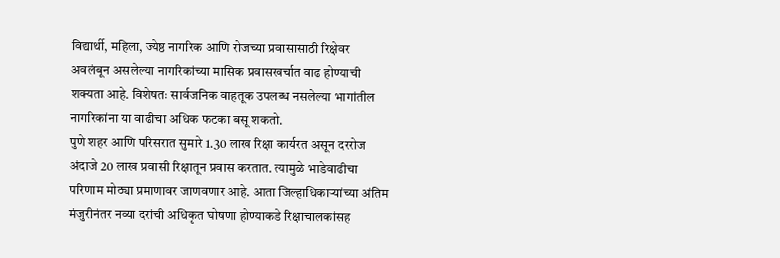विद्यार्थी, महिला, ज्येष्ठ नागरिक आणि रोजच्या प्रवासासाठी रिक्षेवर अवलंबून असलेल्या नागरिकांच्या मासिक प्रवासखर्चात वाढ होण्याची शक्यता आहे. विशेषतः सार्वजनिक वाहतूक उपलब्ध नसलेल्या भागांतील नागरिकांना या वाढीचा अधिक फटका बसू शकतो.
पुणे शहर आणि परिसरात सुमारे 1.30 लाख रिक्षा कार्यरत असून दररोज अंदाजे 20 लाख प्रवासी रिक्षातून प्रवास करतात. त्यामुळे भाडेवाढीचा परिणाम मोठ्या प्रमाणावर जाणवणार आहे. आता जिल्हाधिकाऱ्यांच्या अंतिम मंजुरीनंतर नव्या दरांची अधिकृत घोषणा होण्याकडे रिक्षाचालकांसह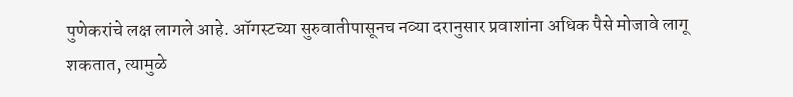पुणेकरांचे लक्ष लागले आहे. ऑगस्टच्या सुरुवातीपासूनच नव्या दरानुसार प्रवाशांना अधिक पैसे मोजावे लागू शकतात, त्यामुळे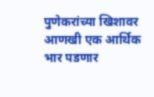पुणेकरांच्या खिशावर आणखी एक आर्थिक भार पडणार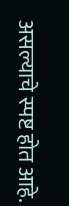असल्याचे स्पष्ट होत आहे.